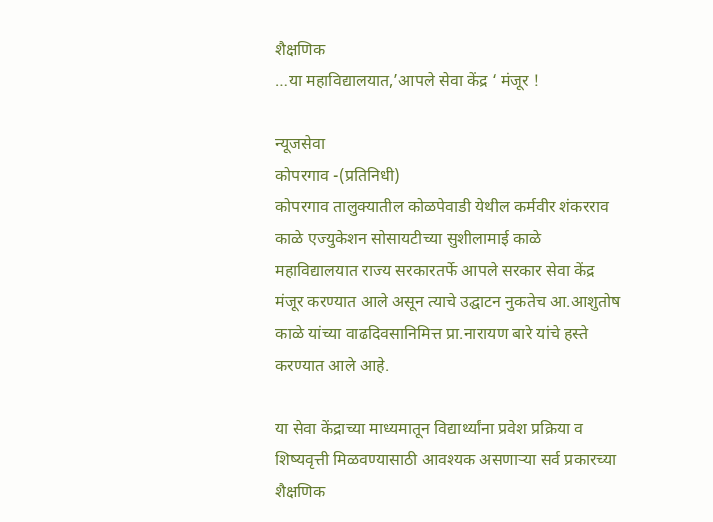शैक्षणिक
…या महाविद्यालयात,’आपले सेवा केंद्र ‘ मंजूर !

न्यूजसेवा
कोपरगाव -(प्रतिनिधी)
कोपरगाव तालुक्यातील कोळपेवाडी येथील कर्मवीर शंकरराव काळे एज्युकेशन सोसायटीच्या सुशीलामाई काळे महाविद्यालयात राज्य सरकारतर्फे आपले सरकार सेवा केंद्र मंजूर करण्यात आले असून त्याचे उद्घाटन नुकतेच आ.आशुतोष काळे यांच्या वाढदिवसानिमित्त प्रा.नारायण बारे यांचे हस्ते करण्यात आले आहे.

या सेवा केंद्राच्या माध्यमातून विद्यार्थ्यांना प्रवेश प्रक्रिया व शिष्यवृत्ती मिळवण्यासाठी आवश्यक असणाऱ्या सर्व प्रकारच्या शैक्षणिक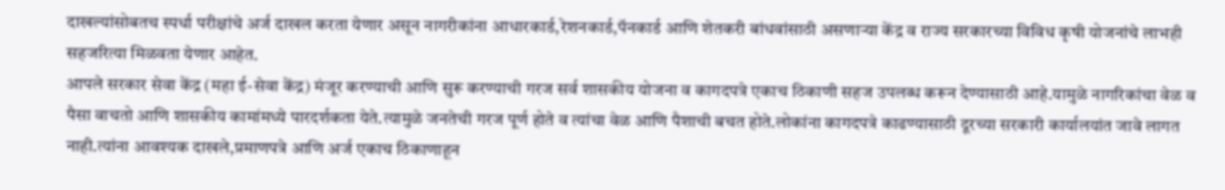दाखल्यांसोबतच स्पर्धा परीक्षांचे अर्ज दाखल करता येणार असून नागरीकांना आधारकार्ड,रेशनकार्ड,पॅनकार्ड आणि शेतकरी बांधवांसाठी असणाऱ्या केंद्र व राज्य सरकारच्या विविध कृषी योजनांचे लाभही सहजरित्या मिळवता येणार आहेत.
आपले सरकार सेवा केंद्र (महा ई-सेवा केंद्र) मंजूर करण्याची आणि सुरू करण्याची गरज सर्व शासकीय योजना व कागदपत्रे एकाच ठिकाणी सहज उपलब्ध करून देण्यासाठी आहे.यामुळे नागरिकांचा वेळ व पैसा वाचतो आणि शासकीय कामांमध्ये पारदर्शकता येते.त्यामुळे जनतेची गरज पूर्ण होते व त्यांचा वेळ आणि पैशाची बचत होते.लोकांना कागदपत्रे काढण्यासाठी दूरच्या सरकारी कार्यालयांत जावे लागत नाही.त्यांना आवश्यक दाखले,प्रमाणपत्रे आणि अर्ज एकाच ठिकाणाहून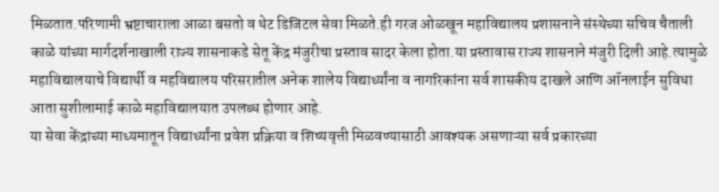मिळतात.परिणामी भ्रष्टाचाराला आळा बसतो व थेट डिजिटल सेवा मिळते.ही गरज ओळखून महाविद्यालय प्रशासनाने संस्थेच्या सचिव चैताली काळे यांच्या मार्गदर्शनाखाली राज्य शासनाकडे सेतू केंद्र मंजुरीचा प्रस्ताव सादर केला होता.या प्रस्तावास राज्य शासनाने मंजुरी दिली आहे.त्यामुळे महाविद्यालयाचे विद्यार्थी व महविद्यालय परिसरातील अनेक शालेय विद्यार्थ्यांना व नागरिकांना सर्व शासकीय दाखले आणि ऑनलाईन सुविधा आता सुशीलामाई काळे महाविद्यालयात उपलब्ध होणार आहे.
या सेवा केंद्राच्या माध्यमातून विद्यार्थ्यांना प्रवेश प्रक्रिया व शिष्यवृत्ती मिळवण्यासाठी आवश्यक असणाऱ्या सर्व प्रकारच्या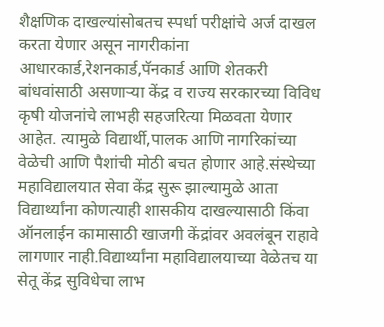शैक्षणिक दाखल्यांसोबतच स्पर्धा परीक्षांचे अर्ज दाखल करता येणार असून नागरीकांना आधारकार्ड,रेशनकार्ड,पॅनकार्ड आणि शेतकरी बांधवांसाठी असणाऱ्या केंद्र व राज्य सरकारच्या विविध कृषी योजनांचे लाभही सहजरित्या मिळवता येणार आहेत. त्यामुळे विद्यार्थी,पालक आणि नागरिकांच्या वेळेची आणि पैशांची मोठी बचत होणार आहे.संस्थेच्या महाविद्यालयात सेवा केंद्र सुरू झाल्यामुळे आता विद्यार्थ्यांना कोणत्याही शासकीय दाखल्यासाठी किंवा ऑनलाईन कामासाठी खाजगी केंद्रांवर अवलंबून राहावे लागणार नाही.विद्यार्थ्यांना महाविद्यालयाच्या वेळेतच या सेतू केंद्र सुविधेचा लाभ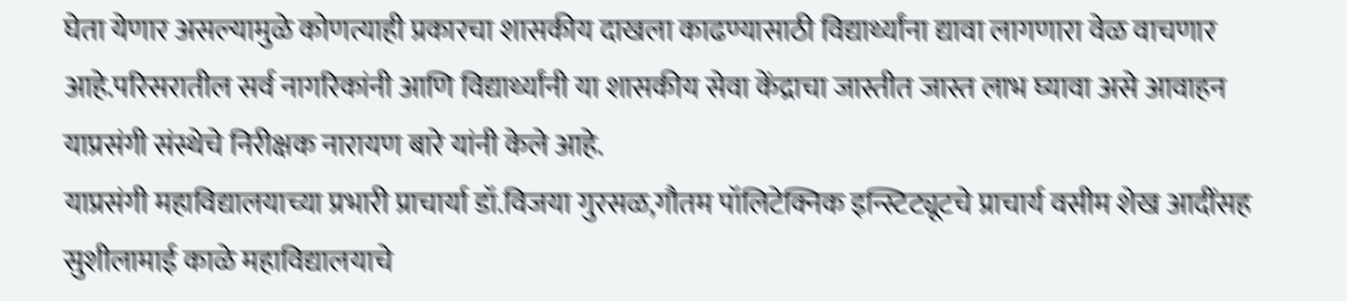घेता येणार असल्यामुळे कोणत्याही प्रकारचा शासकीय दाखला काढण्यासाठी विद्यार्थ्यांना द्यावा लागणारा वेळ वाचणार आहे.परिसरातील सर्व नागरिकांनी आणि विद्यार्थ्यांनी या शासकीय सेवा केंद्राचा जास्तीत जास्त लाभ घ्यावा असे आवाहन याप्रसंगी संस्थेचे निरीक्षक नारायण बारे यांनी केले आहे.
याप्रसंगी महाविद्यालयाच्या प्रभारी प्राचार्या डॉ.विजया गुरसळ,गौतम पॉलिटेक्निक इन्स्टिट्यूटचे प्राचार्य वसीम शेख आदींसह सुशीलामाई काळे महाविद्यालयाचे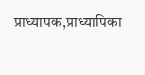प्राध्यापक,प्राध्यापिका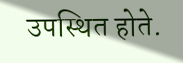उपस्थित होते.